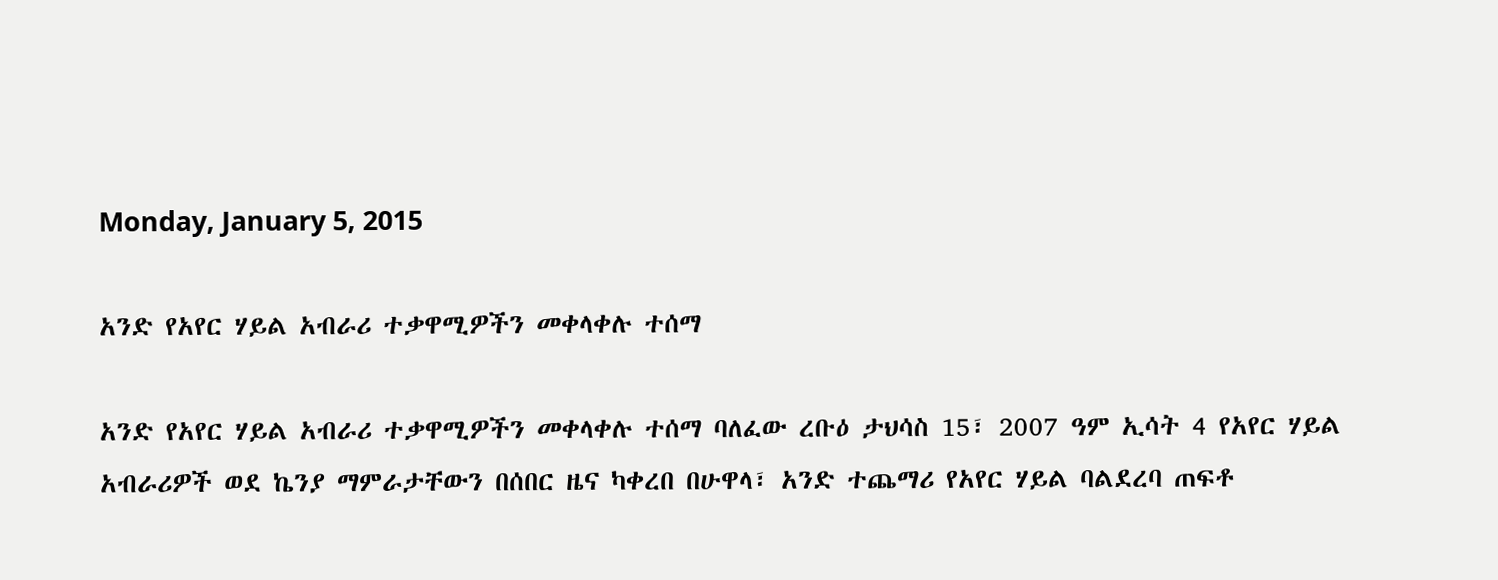Monday, January 5, 2015

አንድ የአየር ሃይል አብራሪ ተቃዋሚዎችን መቀላቀሉ ተሰማ

አንድ የአየር ሃይል አብራሪ ተቃዋሚዎችን መቀላቀሉ ተሰማ ባለፈው ረቡዕ ታህሳስ 15፣ 2007 ዓም ኢሳት 4 የአየር ሃይል አብራሪዎች ወደ ኬንያ ማምራታቸውን በሰበር ዜና ካቀረበ በሁዋላ፣ አንድ ተጨማሪ የአየር ሃይል ባልደረባ ጠፍቶ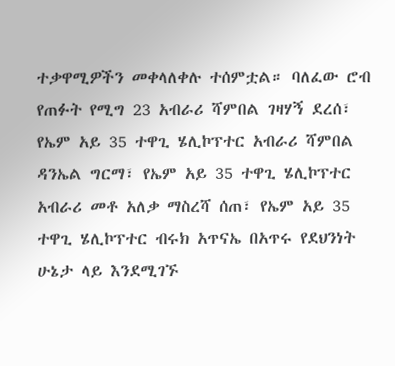ተቃዋሚዎችን መቀላለቀሉ ተሰምቷል። ባለፈው ሮብ የጠፉት የሚግ 23 አብራሪ ሻምበል ገዛሃኝ ደረሰ፣ የኤም አይ 35 ተዋጊ ሄሊኮፕተር አብራሪ ሻምበል ዳንኤል ግርማ፣ የኤም አይ 35 ተዋጊ ሄሊኮፕተር አብራሪ መቶ አለቃ ማስረሻ ሰጠ፣ የኤም አይ 35 ተዋጊ ሄሊኮፕተር ብሩክ አጥናኤ በአጥሩ የደህንነት ሁኔታ ላይ እንደሚገኙ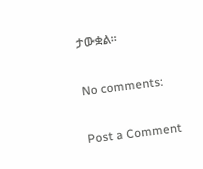ታውቋል።

No comments:

Post a Comment